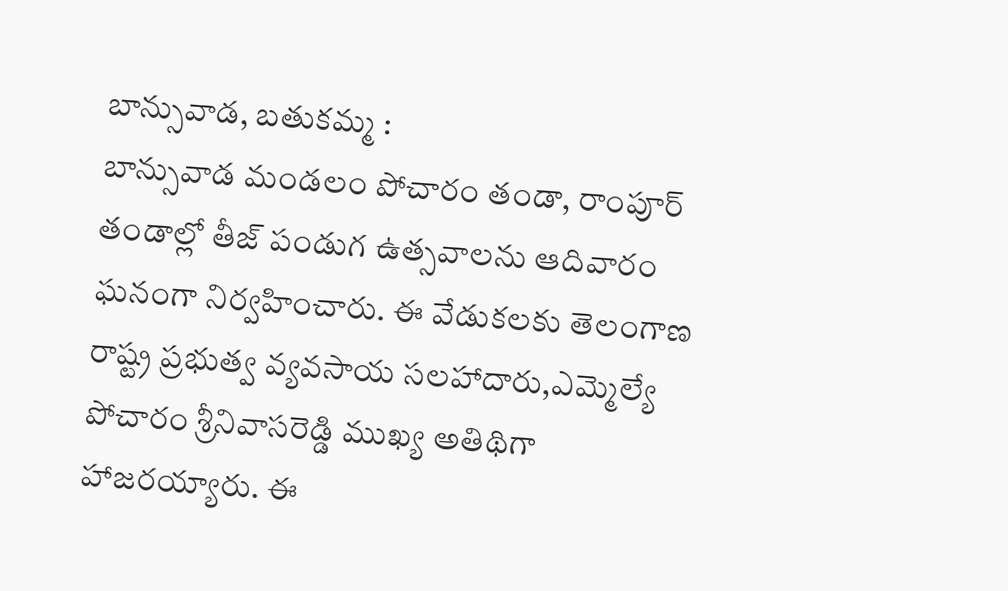బాన్సువాడ, బతుకమ్మ :
బాన్సువాడ మండలం పోచారం తండా, రాంపూర్ తండాల్లో తీజ్ పండుగ ఉత్సవాలను ఆదివారం ఘనంగా నిర్వహించారు. ఈ వేడుకలకు తెలంగాణ రాష్ట్ర ప్రభుత్వ వ్యవసాయ సలహాదారు,ఎమ్మెల్యే పోచారం శ్రీనివాసరెడ్డి ముఖ్య అతిథిగా హాజరయ్యారు. ఈ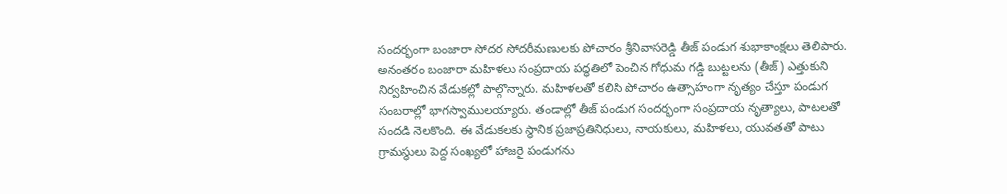సందర్భంగా బంజారా సోదర సోదరీమణులకు పోచారం శ్రీనివాసరెడ్డి తీజ్ పండుగ శుభాకాంక్షలు తెలిపారు. అనంతరం బంజారా మహిళలు సంప్రదాయ పద్ధతిలో పెంచిన గోధుమ గడ్డి బుట్టలను (తీజ్) ఎత్తుకుని నిర్వహించిన వేడుకల్లో పాల్గొన్నారు. మహిళలతో కలిసి పోచారం ఉత్సాహంగా నృత్యం చేస్తూ పండుగ సంబరాల్లో భాగస్వాములయ్యారు. తండాల్లో తీజ్ పండుగ సందర్భంగా సంప్రదాయ నృత్యాలు, పాటలతో సందడి నెలకొంది. ఈ వేడుకలకు స్థానిక ప్రజాప్రతినిధులు, నాయకులు, మహిళలు, యువతతో పాటు గ్రామస్థులు పెద్ద సంఖ్యలో హాజరై పండుగను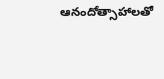ఆనందోత్సాహాలతో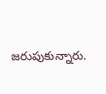జరుపుకున్నారు.